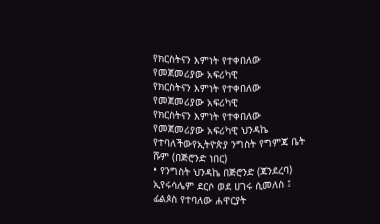የክርስትናን እምነት የተቀበለው የመጀመሪያው አፍሪካዊ
የክርስትናን እምነት የተቀበለው የመጀመሪያው አፍሪካዊ
የክርስትናን እምነት የተቀበለው የመጀመሪያው አፍሪካዊ ህንዳኬ የተባለችውየኢትዮጵያ ንግስት የግምጃ ቤት ሹም (በጅሮንድ ነበር)
• የንግስት ህንዳኬ በጅሮንድ (ጃንደረባ) ኢየሩሳሌም ደርሶ ወደ ሀገሩ ሲመለስ ፤ ፊልጶስ የተባለው ሐዋርያት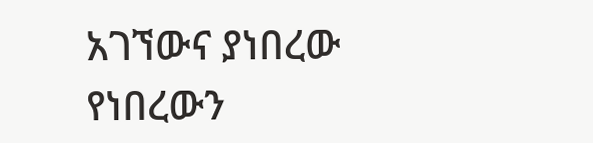አገኘውና ያነበረው የነበረውን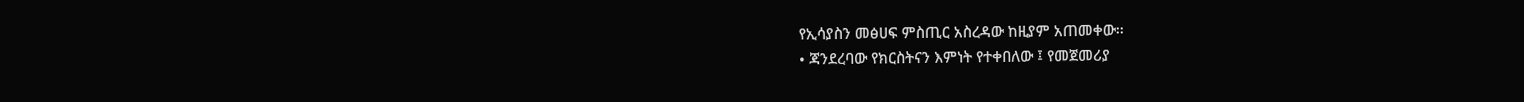የኢሳያስን መፅሀፍ ምስጢር አስረዳው ከዚያም አጠመቀው፡፡
• ጃንደረባው የክርስትናን እምነት የተቀበለው ፤ የመጀመሪያ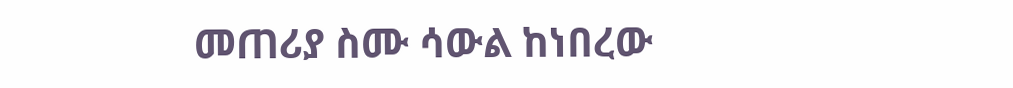መጠሪያ ስሙ ሳውል ከነበረው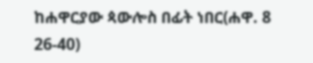ከሐዋርያው ጳውሎስ በፊት ነበር(ሐዋ. 8 26-40)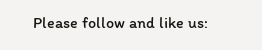Please follow and like us: